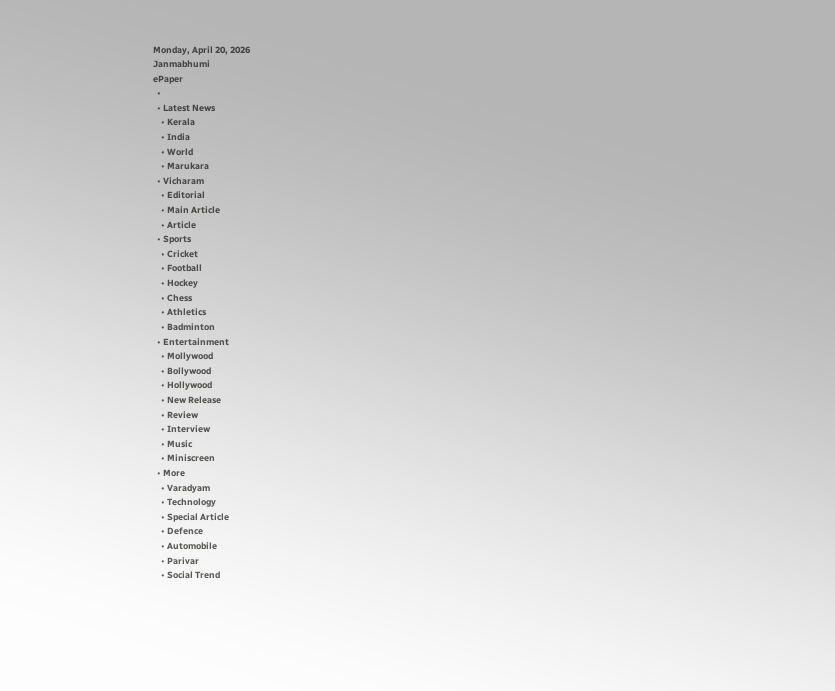Monday, April 20, 2026
Janmabhumi
ePaper
  •
  • Latest News
    • Kerala
    • India
    • World
    • Marukara
  • Vicharam
    • Editorial
    • Main Article
    • Article
  • Sports
    • Cricket
    • Football
    • Hockey
    • Chess
    • Athletics
    • Badminton
  • Entertainment
    • Mollywood
    • Bollywood
    • Hollywood
    • New Release
    • Review
    • Interview
    • Music
    • Miniscreen
  • More
    • Varadyam
    • Technology
    • Special Article
    • Defence
    • Automobile
    • Parivar
    • Social Trend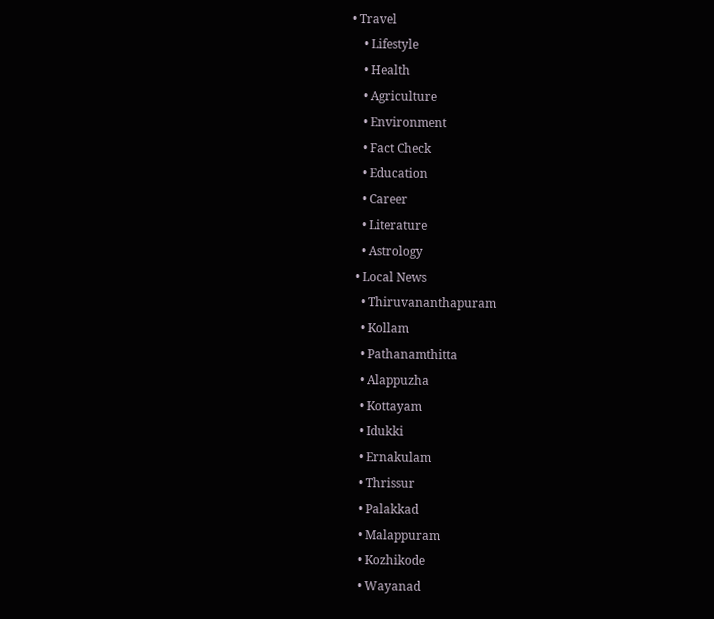• Travel
    • Lifestyle
    • Health
    • Agriculture
    • Environment
    • Fact Check
    • Education
    • Career
    • Literature
    • Astrology
  • Local News
    • Thiruvananthapuram
    • Kollam
    • Pathanamthitta
    • Alappuzha
    • Kottayam
    • Idukki
    • Ernakulam
    • Thrissur
    • Palakkad
    • Malappuram
    • Kozhikode
    • Wayanad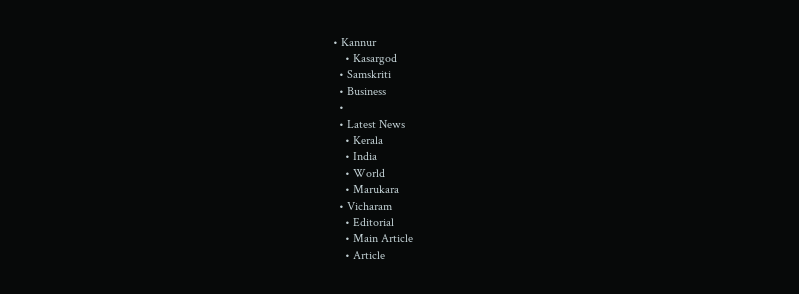• Kannur
    • Kasargod
  • Samskriti
  • Business
  •
  • Latest News
    • Kerala
    • India
    • World
    • Marukara
  • Vicharam
    • Editorial
    • Main Article
    • Article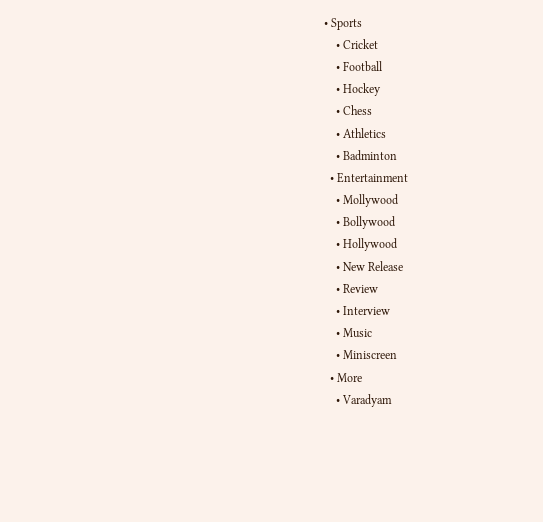• Sports
    • Cricket
    • Football
    • Hockey
    • Chess
    • Athletics
    • Badminton
  • Entertainment
    • Mollywood
    • Bollywood
    • Hollywood
    • New Release
    • Review
    • Interview
    • Music
    • Miniscreen
  • More
    • Varadyam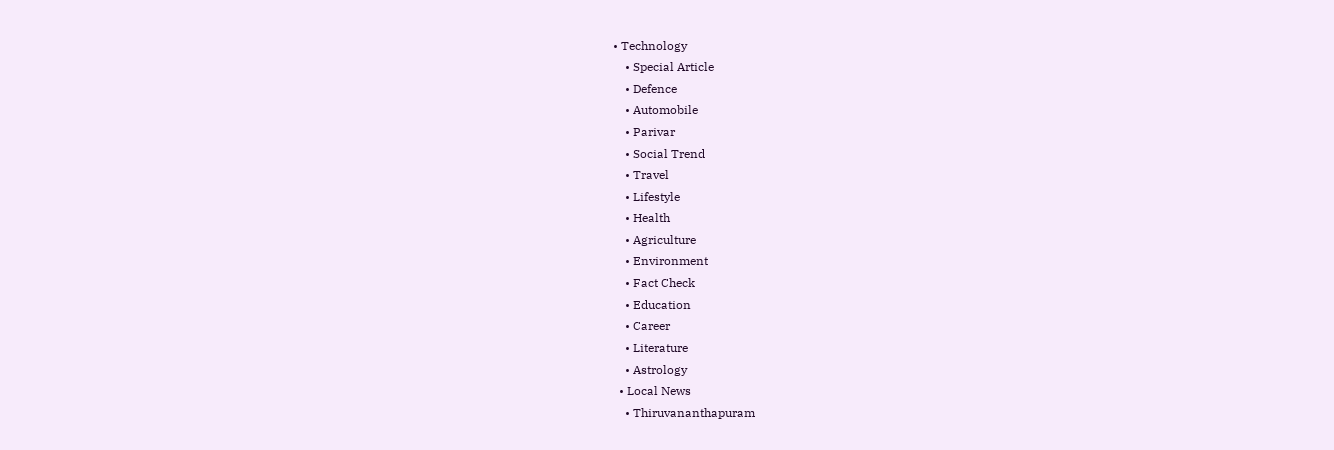• Technology
    • Special Article
    • Defence
    • Automobile
    • Parivar
    • Social Trend
    • Travel
    • Lifestyle
    • Health
    • Agriculture
    • Environment
    • Fact Check
    • Education
    • Career
    • Literature
    • Astrology
  • Local News
    • Thiruvananthapuram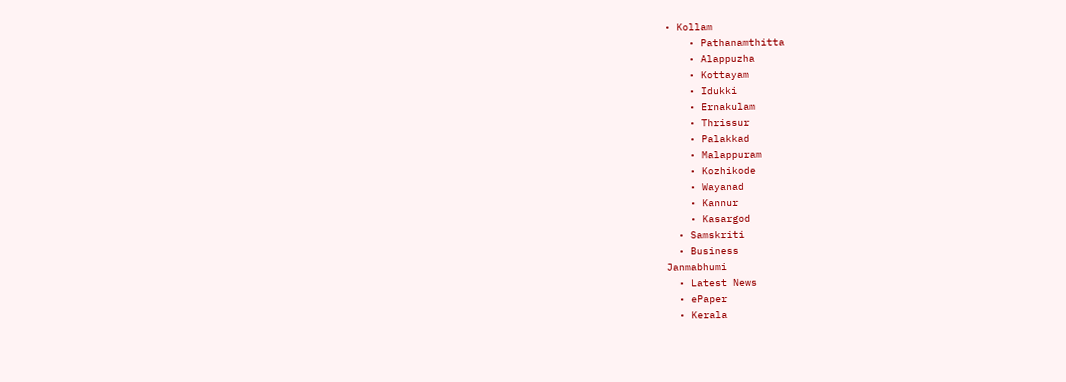• Kollam
    • Pathanamthitta
    • Alappuzha
    • Kottayam
    • Idukki
    • Ernakulam
    • Thrissur
    • Palakkad
    • Malappuram
    • Kozhikode
    • Wayanad
    • Kannur
    • Kasargod
  • Samskriti
  • Business
Janmabhumi
  • Latest News
  • ePaper
  • Kerala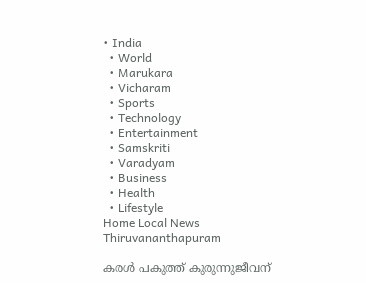• India
  • World
  • Marukara
  • Vicharam
  • Sports
  • Technology
  • Entertainment
  • Samskriti
  • Varadyam
  • Business
  • Health
  • Lifestyle
Home Local News Thiruvananthapuram

കരള്‍ പകുത്ത് കുരുന്നുജീവന്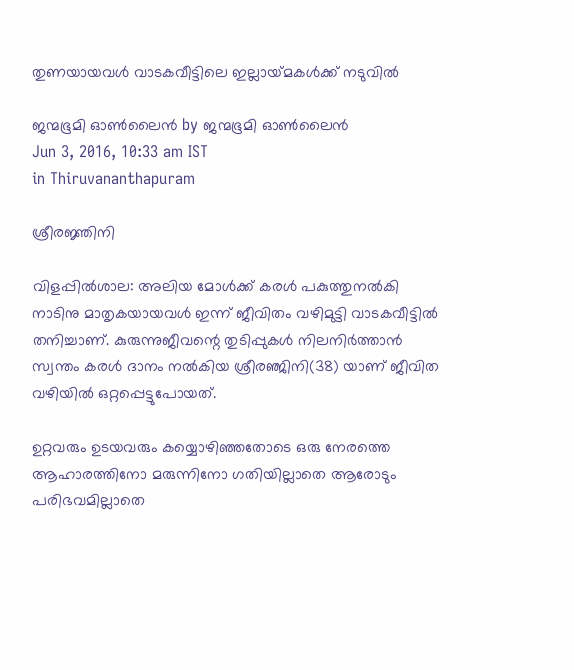തുണയായവള്‍ വാടകവീട്ടിലെ ഇല്ലായ്‌മകള്‍ക്ക് നടുവില്‍

ജന്മഭൂമി ഓണ്‍ലൈന്‍ by ജന്മഭൂമി ഓണ്‍ലൈന്‍
Jun 3, 2016, 10:33 am IST
in Thiruvananthapuram

ശ്രീരജ്ഞിനി

വിളപ്പില്‍ശാല: അലിയ മോള്‍ക്ക് കരള്‍ പകുത്തുനല്‍കി നാടിനു മാതൃകയായവള്‍ ഇന്ന് ജീവിതം വഴിമുട്ടി വാടകവീട്ടില്‍ തനിച്ചാണ്. കുരുന്നുജീവന്റെ തുടിപ്പുകള്‍ നിലനിര്‍ത്താന്‍ സ്വന്തം കരള്‍ ദാനം നല്‍കിയ ശ്രീരഞ്ജിനി(38) യാണ് ജീവിത വഴിയില്‍ ഒറ്റപ്പെട്ടുപോയത്.

ഉറ്റവരും ഉടയവരും കയ്യൊഴിഞ്ഞതോടെ ഒരു നേരത്തെ ആഹാരത്തിനോ മരുന്നിനോ ഗതിയില്ലാതെ ആരോടും പരിഭവമില്ലാതെ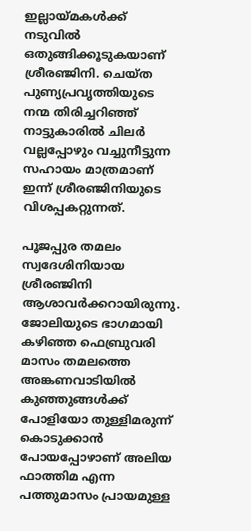ഇല്ലായ്‌മകള്‍ക്ക് നടുവില്‍ ഒതുങ്ങിക്കൂടുകയാണ് ശ്രീരഞ്ജിനി. ചെയ്ത പുണ്യപ്രവൃത്തിയുടെ നന്മ തിരിച്ചറിഞ്ഞ് നാട്ടുകാരില്‍ ചിലര്‍ വല്ലപ്പോഴും വച്ചുനീട്ടുന്ന സഹായം മാത്രമാണ് ഇന്ന് ശ്രീരഞ്ജിനിയുടെ വിശപ്പകറ്റുന്നത്.

പൂജപ്പുര തമലം സ്വദേശിനിയായ ശ്രീരഞ്ജിനി ആശാവര്‍ക്കറായിരുന്നു. ജോലിയുടെ ഭാഗമായി കഴിഞ്ഞ ഫെബ്രുവരി മാസം തമലത്തെ അങ്കണവാടിയില്‍ കുഞ്ഞുങ്ങള്‍ക്ക് പോളിയോ തുള്ളിമരുന്ന് കൊടുക്കാന്‍ പോയപ്പോഴാണ് അലിയ ഫാത്തിമ എന്ന പത്തുമാസം പ്രായമുള്ള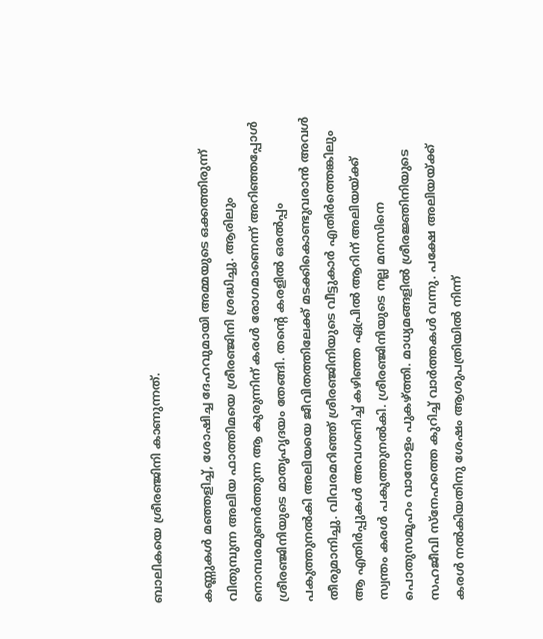ബാലികയെ ശ്രീരഞ്ജിനി കാണുന്നത്.

കണ്ണുകള്‍ മഞ്ഞളിച്ച്, ശോഷിച്ച ദേഹവുമായി അമ്മയുടെ ഒക്കത്തിരുന്ന് വിതുമ്പുന്ന അലിയ ഫാത്തിമയെ ശ്രീരഞ്ജിനി ശ്രദ്ധിച്ചു. ആരിലും നൊമ്പരമുണര്‍ത്തുന്ന ആ കുരുന്നിന് കരള്‍ രോഗമാണെന്ന് അറിഞ്ഞപ്പോള്‍ ശ്രീരഞ്ജിനിയുടെ മാതൃഹൃദയം തേങ്ങി. തന്റെ കരളില്‍ ഒരല്‍പ്പം പകുത്തുനല്‍കി അലിയയെ ജീവിതത്തിലേക്ക് മടക്കികൊണ്ടുവരാന്‍ അവള്‍ തീരുമാനിച്ചു. വിവരമറിഞ്ഞ് ശ്രീരഞ്ജിനിയുടെ വീട്ടുകാര്‍ എതിര്‍ത്തെങ്കിലും ആ എതിര്‍പ്പുകള്‍ അവഗണിച്ച് കഴിഞ്ഞ ഏപ്രില്‍ ആറിന് അലിയയ്‌ക്ക് സ്വന്തം കരള്‍ പകുത്തുനല്‍കി. ശ്രീരഞ്ജിനിയുടെ നല്ല മനസിനെ പൊതുസമൂഹം വാനോളം പുകഴ്‌ത്തി. മാധ്യമങ്ങളില്‍ ശ്രീരജ്ഞിനിയുടെ സഹജീവി സ്‌നേഹത്തെ കുറിച്ച് വാര്‍ത്തകള്‍ വന്നു. പക്ഷേ അലിയയ്‌ക്ക് കരള്‍ നല്‍കിയതിനു ശേഷം ആശുപത്രിയില്‍ നിന്ന്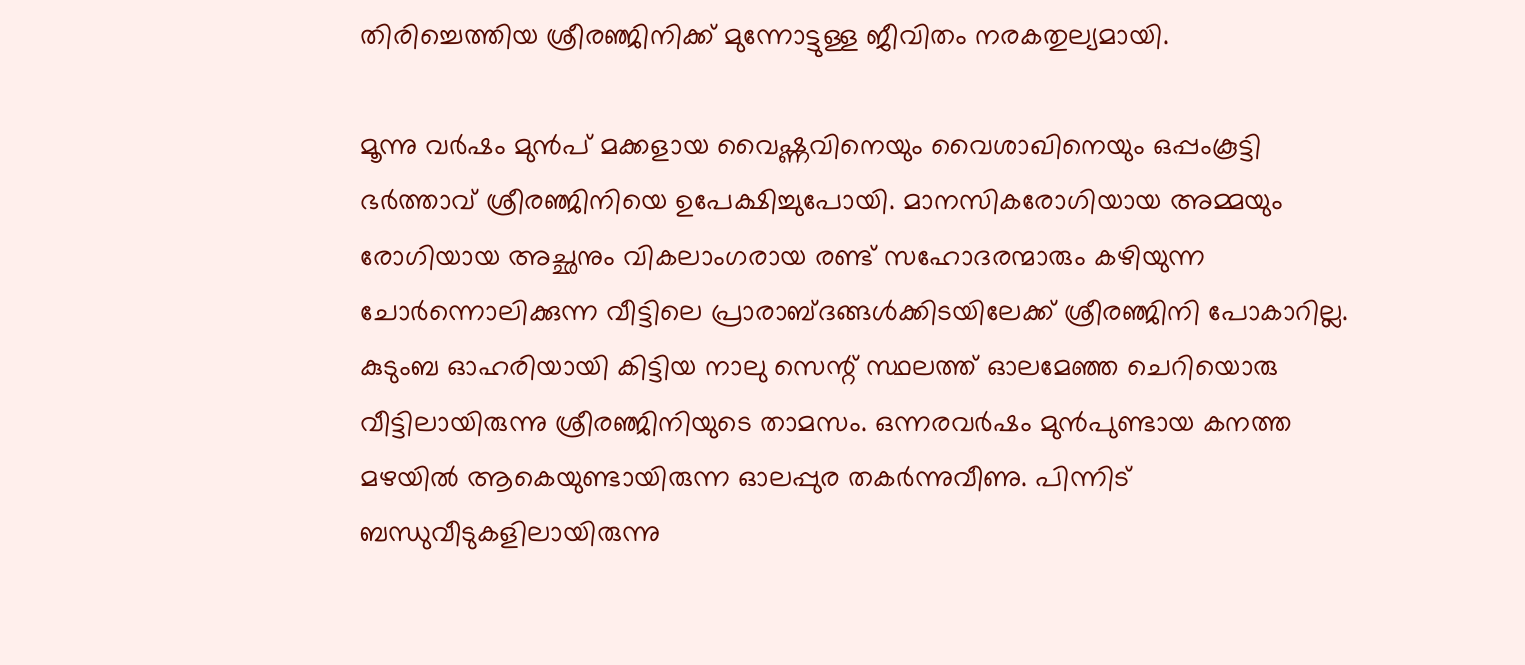തിരിച്ചെത്തിയ ശ്രീരഞ്ജിനിക്ക് മുന്നോട്ടുള്ള ജീവിതം നരകതുല്യമായി.

മൂന്നു വര്‍ഷം മുന്‍പ് മക്കളായ വൈഷ്ണവിനെയും വൈശാഖിനെയും ഒപ്പംകൂട്ടി ഭര്‍ത്താവ് ശ്രീരഞ്ജിനിയെ ഉപേക്ഷിച്ചുപോയി. മാനസികരോഗിയായ അമ്മയും രോഗിയായ അച്ഛനും വികലാംഗരായ രണ്ട് സഹോദരന്മാരും കഴിയുന്ന ചോര്‍ന്നൊലിക്കുന്ന വീട്ടിലെ പ്രാരാബ്ദങ്ങള്‍ക്കിടയിലേക്ക് ശ്രീരഞ്ജിനി പോകാറില്ല. കുടുംബ ഓഹരിയായി കിട്ടിയ നാലു സെന്റ് സ്ഥലത്ത് ഓലമേഞ്ഞ ചെറിയൊരു വീട്ടിലായിരുന്നു ശ്രീരഞ്ജിനിയുടെ താമസം. ഒന്നരവര്‍ഷം മുന്‍പുണ്ടായ കനത്ത മഴയില്‍ ആകെയുണ്ടായിരുന്ന ഓലപ്പുര തകര്‍ന്നുവീണു. പിന്നിട് ബന്ധുവീടുകളിലായിരുന്നു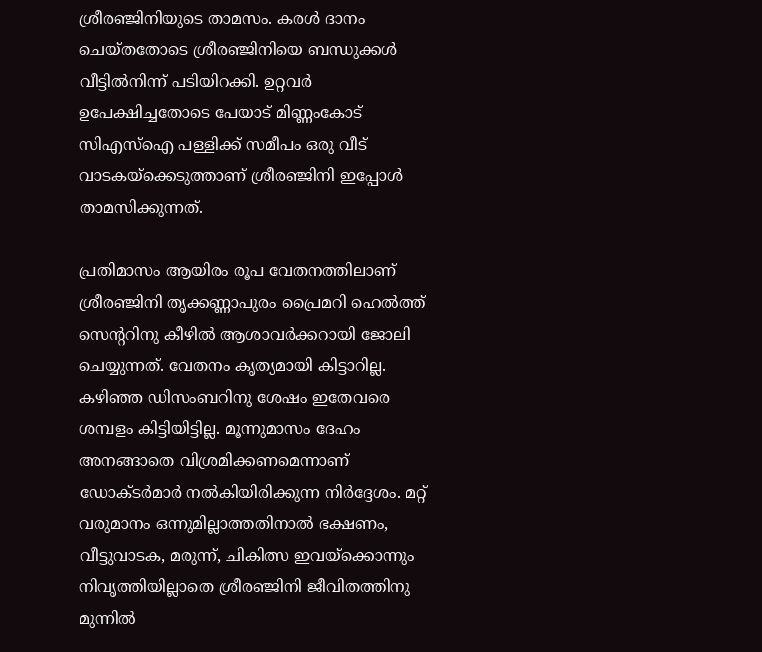ശ്രീരഞ്ജിനിയുടെ താമസം. കരള്‍ ദാനം ചെയ്തതോടെ ശ്രീരഞ്ജിനിയെ ബന്ധുക്കള്‍ വീട്ടില്‍നിന്ന് പടിയിറക്കി. ഉറ്റവര്‍ ഉപേക്ഷിച്ചതോടെ പേയാട് മിണ്ണംകോട് സിഎസ്‌ഐ പള്ളിക്ക് സമീപം ഒരു വീട് വാടകയ്‌ക്കെടുത്താണ് ശ്രീരഞ്ജിനി ഇപ്പോള്‍ താമസിക്കുന്നത്.

പ്രതിമാസം ആയിരം രൂപ വേതനത്തിലാണ് ശ്രീരഞ്ജിനി തൃക്കണ്ണാപുരം പ്രൈമറി ഹെല്‍ത്ത് സെന്ററിനു കീഴില്‍ ആശാവര്‍ക്കറായി ജോലി ചെയ്യുന്നത്. വേതനം കൃത്യമായി കിട്ടാറില്ല. കഴിഞ്ഞ ഡിസംബറിനു ശേഷം ഇതേവരെ ശമ്പളം കിട്ടിയിട്ടില്ല. മൂന്നുമാസം ദേഹം അനങ്ങാതെ വിശ്രമിക്കണമെന്നാണ് ഡോക്ടര്‍മാര്‍ നല്‍കിയിരിക്കുന്ന നിര്‍ദ്ദേശം. മറ്റ് വരുമാനം ഒന്നുമില്ലാത്തതിനാല്‍ ഭക്ഷണം, വീട്ടുവാടക, മരുന്ന്, ചികിത്സ ഇവയ്‌ക്കൊന്നും നിവൃത്തിയില്ലാതെ ശ്രീരഞ്ജിനി ജീവിതത്തിനു മുന്നില്‍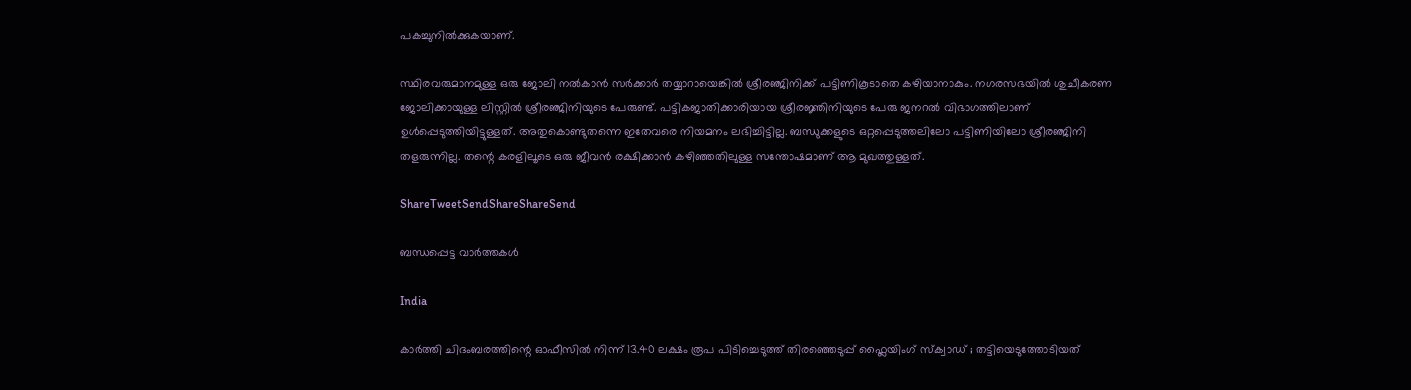പകച്ചുനില്‍ക്കുകയാണ്.

സ്ഥിരവരുമാനമുള്ള ഒരു ജോലി നല്‍കാന്‍ സര്‍ക്കാര്‍ തയ്യാറായെങ്കില്‍ ശ്രീരഞ്ജിനിക്ക് പട്ടിണികൂടാതെ കഴിയാനാകും. നഗരസഭയില്‍ ശുചീകരണ ജോലിക്കായുള്ള ലിസ്റ്റില്‍ ശ്രീരഞ്ജിനിയുടെ പേരുണ്ട്. പട്ടികജാതിക്കാരിയായ ശ്രീരജ്ഞിനിയുടെ പേരു ജനറല്‍ വിഭാഗത്തിലാണ് ഉള്‍പ്പെടുത്തിയിട്ടുള്ളത്. അതുകൊണ്ടുതന്നെ ഇതേവരെ നിയമനം ലഭിച്ചിട്ടില്ല. ബന്ധുക്കളുടെ ഒറ്റപ്പെടുത്തലിലോ പട്ടിണിയിലോ ശ്രീരഞ്ജിനി തളരുന്നില്ല. തന്റെ കരളിലൂടെ ഒരു ജീവന്‍ രക്ഷിക്കാന്‍ കഴിഞ്ഞതിലുള്ള സന്തോഷമാണ് ആ മുഖത്തുള്ളത്.

ShareTweetSendShareShareSend

ബന്ധപ്പെട്ട വാര്‍ത്തകള്‍

India

കാർത്തി ചിദംബരത്തിന്റെ ഓഫീസിൽ നിന്ന് 13.40 ലക്ഷം രൂപ പിടിച്ചെടുത്ത് തിരഞ്ഞെടുപ്പ് ഫ്ലൈയിംഗ് സ്ക്വാഡ് ; തട്ടിയെടുത്തോടിയത്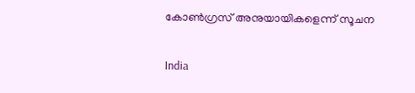കോൺഗ്രസ് അനുയായികളെന്ന് സൂചന

India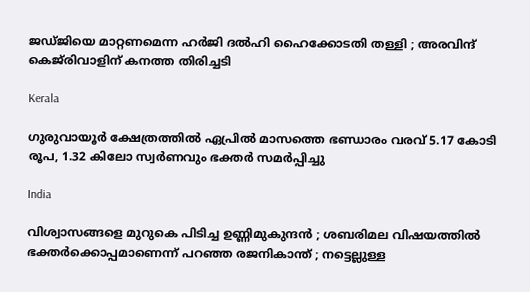ജഡ്ജിയെ മാറ്റണമെന്ന ഹർജി ദൽഹി ഹൈക്കോടതി തള്ളി ; അരവിന്ദ് കെജ്‌രിവാളിന് കനത്ത തിരിച്ചടി

Kerala

ഗുരുവായൂര്‍ ക്ഷേത്രത്തില്‍ ഏപ്രില്‍ മാസത്തെ ഭണ്ഡാരം വരവ് 5.17 കോടി രൂപ, 1.32 കിലോ സ്വര്‍ണവും ഭക്തര്‍ സമര്‍പ്പിച്ചു

India

വിശ്വാസങ്ങളെ മുറുകെ പിടിച്ച ഉണ്ണിമുകുന്ദൻ ; ശബരിമല വിഷയത്തിൽ ഭക്തർക്കൊപ്പമാണെന്ന് പറഞ്ഞ രജനികാന്ത് ; നട്ടെല്ലുള്ള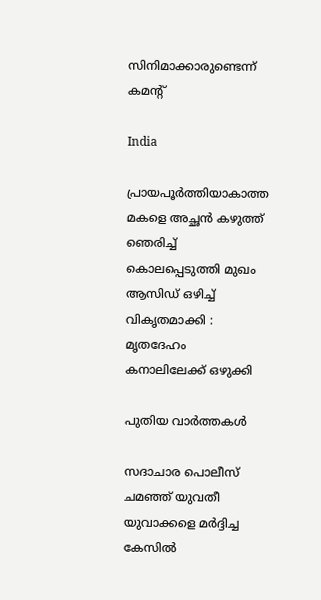സിനിമാക്കാരുണ്ടെന്ന് കമന്റ്

India

പ്രായപൂർത്തിയാകാത്ത മകളെ അച്ഛൻ കഴുത്ത് ഞെരിച്ച് കൊലപ്പെടുത്തി മുഖം ആസിഡ് ഒഴിച്ച് വികൃതമാക്കി : മൃതദേഹം കനാലിലേക്ക് ഒഴുക്കി

പുതിയ വാര്‍ത്തകള്‍

സദാചാര പൊലീസ് ചമഞ്ഞ് യുവതീ യുവാക്കളെ മര്‍ദ്ദിച്ച കേസില്‍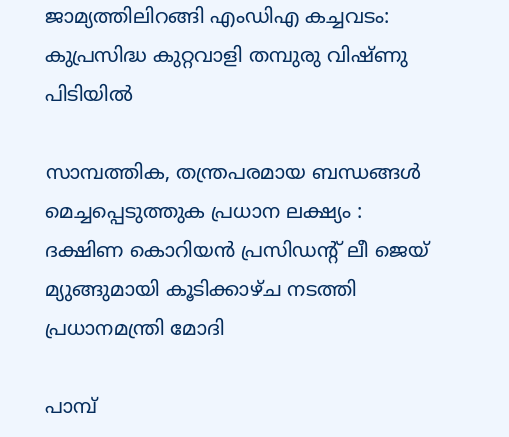ജാമ്യത്തിലിറങ്ങി എംഡിഎ കച്ചവടം: കുപ്രസിദ്ധ കുറ്റവാളി തമ്പുരു വിഷ്ണു പിടിയില്‍

സാമ്പത്തിക, തന്ത്രപരമായ ബന്ധങ്ങൾ മെച്ചപ്പെടുത്തുക പ്രധാന ലക്ഷ്യം : ദക്ഷിണ കൊറിയൻ പ്രസിഡന്റ് ലീ ജെയ് മ്യുങ്ങുമായി കൂടിക്കാഴ്ച നടത്തി പ്രധാനമന്ത്രി മോദി

പാമ്പ്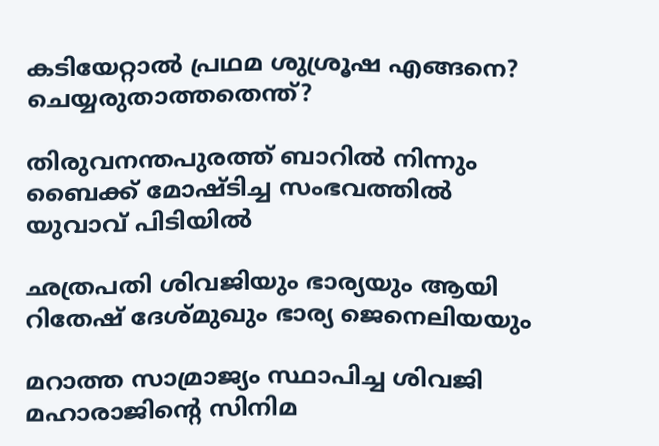കടിയേറ്റാല്‍ പ്രഥമ ശുശ്രൂഷ എങ്ങനെ? ചെയ്യരുതാത്തതെന്ത്?

തിരുവനന്തപുരത്ത് ബാറില്‍ നിന്നും ബൈക്ക് മോഷ്ടിച്ച സംഭവത്തില്‍ യുവാവ് പിടിയില്‍

ഛത്രപതി ശിവജിയും ഭാര്യയും ആയി റിതേഷ് ദേശ്മുഖും ഭാര്യ ജെനെലിയയും

മറാത്ത സാമ്രാജ്യം സ്ഥാപിച്ച ശിവജി മഹാരാജിന്റെ സിനിമ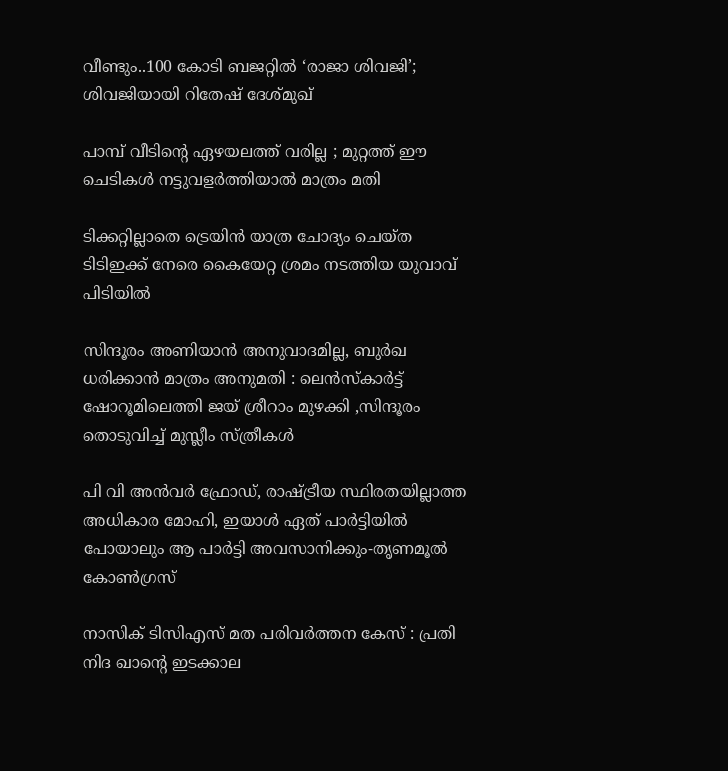വീണ്ടും..100 കോടി ബജറ്റില്‍ ‘രാജാ ശിവജി’; ശിവജിയായി റിതേഷ് ദേശ്മുഖ്

പാമ്പ് വീടിന്റെ ഏഴയലത്ത് വരില്ല ; മുറ്റത്ത് ഈ ചെടികൾ നട്ടുവളർത്തിയാൽ മാത്രം മതി

ടിക്കറ്റില്ലാതെ ട്രെയിന്‍ യാത്ര ചോദ്യം ചെയ്ത ടിടിഇക്ക് നേരെ കൈയേറ്റ ശ്രമം നടത്തിയ യുവാവ് പിടിയില്‍

സിന്ദൂരം അണിയാൻ അനുവാദമില്ല, ബുർഖ ധരിക്കാൻ മാത്രം അനുമതി : ലെൻസ്കാർട്ട് ഷോറൂമിലെത്തി ജയ് ശ്രീറാം മുഴക്കി ,സിന്ദൂരം തൊടുവിച്ച് മുസ്ലീം സ്ത്രീകൾ

പി വി അന്‍വര്‍ ഫ്രോഡ്, രാഷ്‌ട്രീയ സ്ഥിരതയില്ലാത്ത അധികാര മോഹി, ഇയാള്‍ ഏത് പാര്‍ട്ടിയില്‍ പോയാലും ആ പാര്‍ട്ടി അവസാനിക്കും-തൃണമൂല്‍ കോണ്‍ഗ്രസ്

നാസിക് ടിസിഎസ് മത പരിവർത്തന കേസ് : പ്രതി നിദ ഖാന്റെ ഇടക്കാല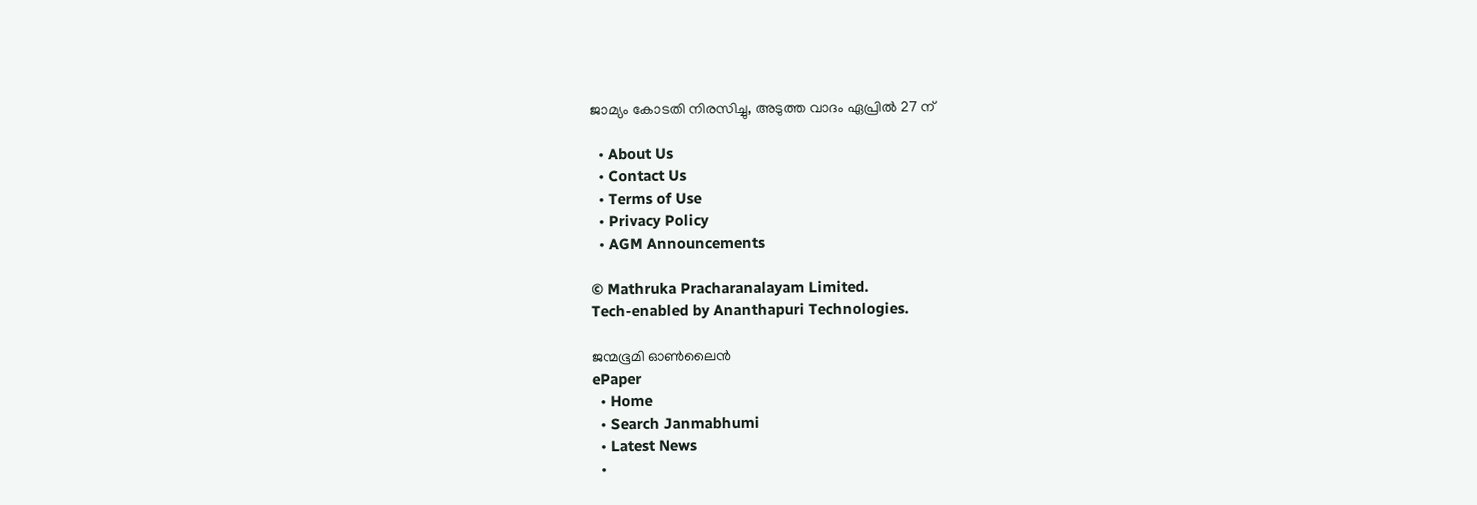ജാമ്യം കോടതി നിരസിച്ചു, അടുത്ത വാദം ഏപ്രിൽ 27 ന്

  • About Us
  • Contact Us
  • Terms of Use
  • Privacy Policy
  • AGM Announcements

© Mathruka Pracharanalayam Limited.
Tech-enabled by Ananthapuri Technologies.

ജന്മഭൂമി ഓണ്‍ലൈന്‍
ePaper
  • Home
  • Search Janmabhumi
  • Latest News
  •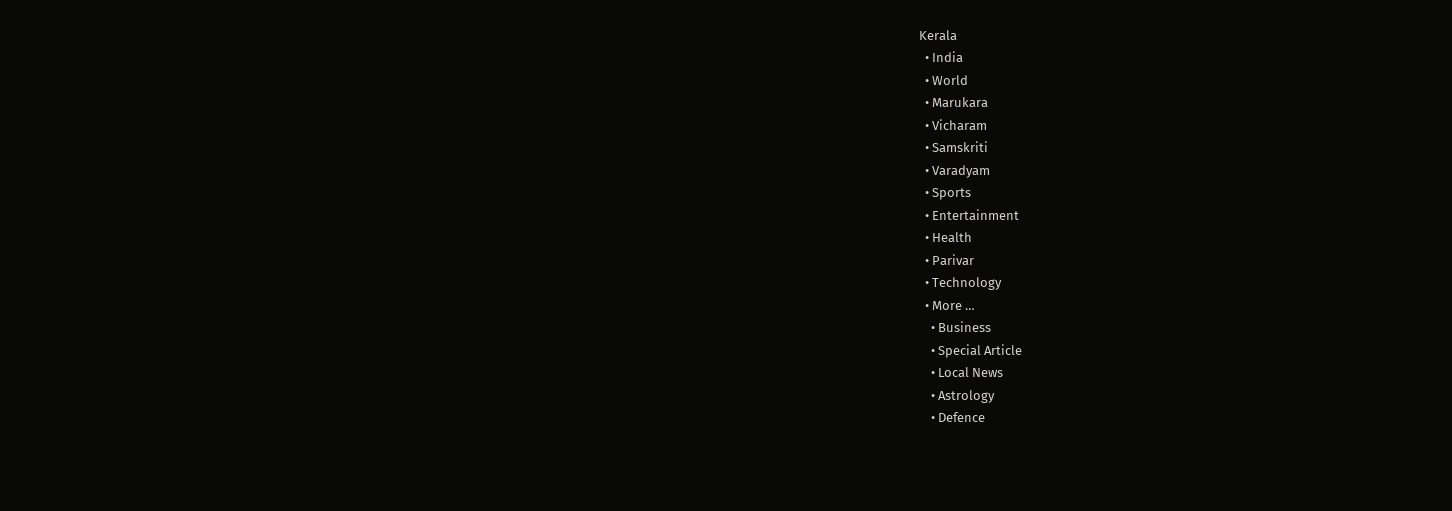Kerala
  • India
  • World
  • Marukara
  • Vicharam
  • Samskriti
  • Varadyam
  • Sports
  • Entertainment
  • Health
  • Parivar
  • Technology
  • More …
    • Business
    • Special Article
    • Local News
    • Astrology
    • Defence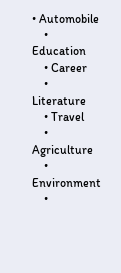• Automobile
    • Education
    • Career
    • Literature
    • Travel
    • Agriculture
    • Environment
    •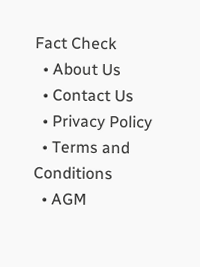Fact Check
  • About Us
  • Contact Us
  • Privacy Policy
  • Terms and Conditions
  • AGM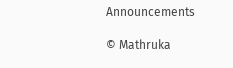Announcements

© Mathruka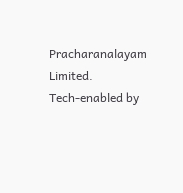Pracharanalayam Limited.
Tech-enabled by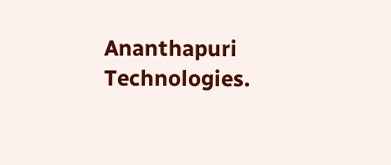Ananthapuri Technologies.